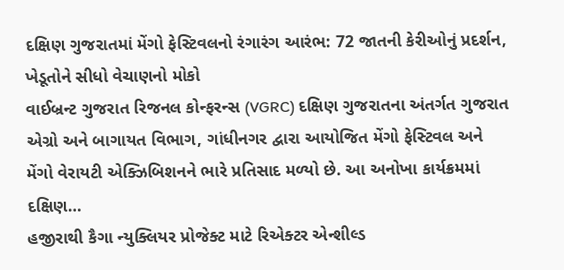દક્ષિણ ગુજરાતમાં મેંગો ફેસ્ટિવલનો રંગારંગ આરંભ: 72 જાતની કેરીઓનું પ્રદર્શન, ખેડૂતોને સીધો વેચાણનો મોકો
વાઈબ્રન્ટ ગુજરાત રિજનલ કોન્ફરન્સ (VGRC) દક્ષિણ ગુજરાતના અંતર્ગત ગુજરાત એગ્રો અને બાગાયત વિભાગ, ગાંધીનગર દ્વારા આયોજિત મેંગો ફેસ્ટિવલ અને મેંગો વેરાયટી એક્ઝિબિશનને ભારે પ્રતિસાદ મળ્યો છે. આ અનોખા કાર્યક્રમમાં દક્ષિણ…
હજીરાથી કૈગા ન્યુક્લિયર પ્રોજેક્ટ માટે રિએક્ટર એન્શીલ્ડ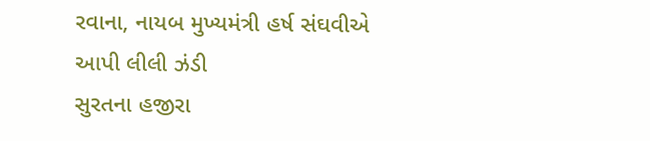રવાના, નાયબ મુખ્યમંત્રી હર્ષ સંઘવીએ આપી લીલી ઝંડી
સુરતના હજીરા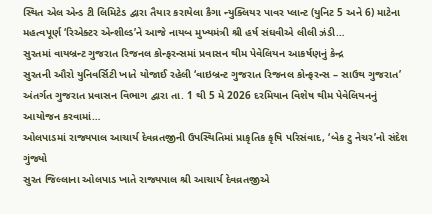સ્થિત એલ એન્ડ ટી લિમિટેડ દ્વારા તૈયાર કરાયેલા કૈગા ન્યુક્લિયર પાવર પ્લાન્ટ (યુનિટ 5 અને 6) માટેના મહત્વપૂર્ણ ‘રિએક્ટર એન્શીલ્ડ’ને આજે નાયબ મુખ્યમંત્રી શ્રી હર્ષ સંઘવીએ લીલી ઝંડી…
સુરતમાં વાયબ્રન્ટ ગુજરાત રિજનલ કોન્ફરન્સમાં પ્રવાસન થીમ પેવેલિયન આકર્ષણનું કેન્દ્ર
સુરતની ઔરો યુનિવર્સિટી ખાતે યોજાઈ રહેલી ‘વાઇબ્રન્ટ ગુજરાત રિજનલ કોન્ફરન્સ – સાઉથ ગુજરાત’ અંતર્ગત ગુજરાત પ્રવાસન વિભાગ દ્વારા તા. 1 થી 5 મે 2026 દરમિયાન વિશેષ થીમ પેવેલિયનનું આયોજન કરવામાં…
ઓલપાડમાં રાજ્યપાલ આચાર્ય દેવવ્રતજીની ઉપસ્થિતિમાં પ્રાકૃતિક કૃષિ પરિસંવાદ, ‘બેક ટુ નેચર’નો સંદેશ ગુંજ્યો
સુરત જિલ્લાના ઓલપાડ ખાતે રાજ્યપાલ શ્રી આચાર્ય દેવવ્રતજીએ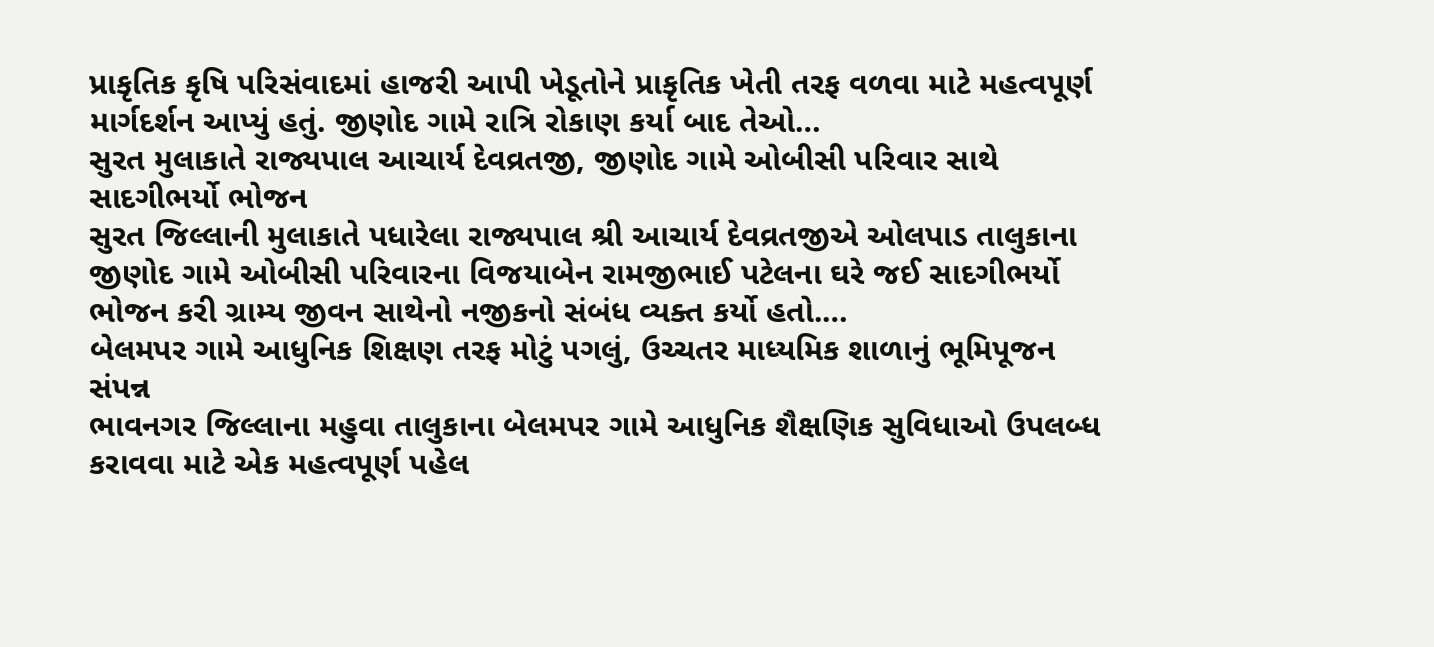પ્રાકૃતિક કૃષિ પરિસંવાદમાં હાજરી આપી ખેડૂતોને પ્રાકૃતિક ખેતી તરફ વળવા માટે મહત્વપૂર્ણ માર્ગદર્શન આપ્યું હતું. જીણોદ ગામે રાત્રિ રોકાણ કર્યા બાદ તેઓ…
સુરત મુલાકાતે રાજ્યપાલ આચાર્ય દેવવ્રતજી, જીણોદ ગામે ઓબીસી પરિવાર સાથે સાદગીભર્યો ભોજન
સુરત જિલ્લાની મુલાકાતે પધારેલા રાજ્યપાલ શ્રી આચાર્ય દેવવ્રતજીએ ઓલપાડ તાલુકાના જીણોદ ગામે ઓબીસી પરિવારના વિજયાબેન રામજીભાઈ પટેલના ઘરે જઈ સાદગીભર્યો ભોજન કરી ગ્રામ્ય જીવન સાથેનો નજીકનો સંબંધ વ્યક્ત કર્યો હતો.…
બેલમપર ગામે આધુનિક શિક્ષણ તરફ મોટું પગલું, ઉચ્ચતર માધ્યમિક શાળાનું ભૂમિપૂજન સંપન્ન
ભાવનગર જિલ્લાના મહુવા તાલુકાના બેલમપર ગામે આધુનિક શૈક્ષણિક સુવિધાઓ ઉપલબ્ધ કરાવવા માટે એક મહત્વપૂર્ણ પહેલ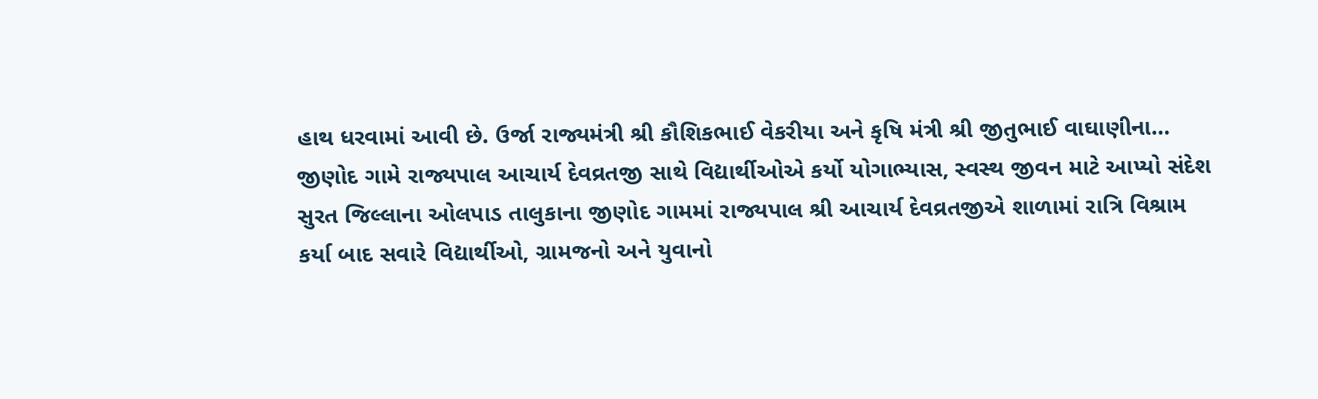હાથ ધરવામાં આવી છે. ઉર્જા રાજ્યમંત્રી શ્રી કૌશિકભાઈ વેકરીયા અને કૃષિ મંત્રી શ્રી જીતુભાઈ વાઘાણીના…
જીણોદ ગામે રાજ્યપાલ આચાર્ય દેવવ્રતજી સાથે વિદ્યાર્થીઓએ કર્યો યોગાભ્યાસ, સ્વસ્થ જીવન માટે આપ્યો સંદેશ
સુરત જિલ્લાના ઓલપાડ તાલુકાના જીણોદ ગામમાં રાજ્યપાલ શ્રી આચાર્ય દેવવ્રતજીએ શાળામાં રાત્રિ વિશ્રામ કર્યા બાદ સવારે વિદ્યાર્થીઓ, ગ્રામજનો અને યુવાનો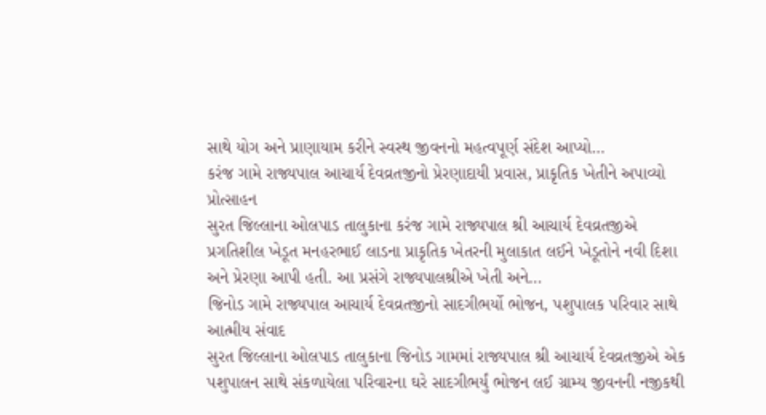સાથે યોગ અને પ્રાણાયામ કરીને સ્વસ્થ જીવનનો મહત્વપૂર્ણ સંદેશ આપ્યો…
કરંજ ગામે રાજ્યપાલ આચાર્ય દેવવ્રતજીનો પ્રેરણાદાયી પ્રવાસ, પ્રાકૃતિક ખેતીને અપાવ્યો પ્રોત્સાહન
સુરત જિલ્લાના ઓલપાડ તાલુકાના કરંજ ગામે રાજ્યપાલ શ્રી આચાર્ય દેવવ્રતજીએ પ્રગતિશીલ ખેડૂત મનહરભાઈ લાડના પ્રાકૃતિક ખેતરની મુલાકાત લઈને ખેડૂતોને નવી દિશા અને પ્રેરણા આપી હતી. આ પ્રસંગે રાજ્યપાલશ્રીએ ખેતી અને…
જિનોડ ગામે રાજ્યપાલ આચાર્ય દેવવ્રતજીનો સાદગીભર્યો ભોજન, પશુપાલક પરિવાર સાથે આત્મીય સંવાદ
સુરત જિલ્લાના ઓલપાડ તાલુકાના જિનોડ ગામમાં રાજ્યપાલ શ્રી આચાર્ય દેવવ્રતજીએ એક પશુપાલન સાથે સંકળાયેલા પરિવારના ઘરે સાદગીભર્યું ભોજન લઈ ગ્રામ્ય જીવનની નજીકથી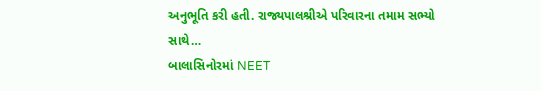અનુભૂતિ કરી હતી. રાજ્યપાલશ્રીએ પરિવારના તમામ સભ્યો સાથે…
બાલાસિનોરમાં NEET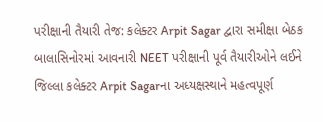પરીક્ષાની તૈયારી તેજ: કલેક્ટર Arpit Sagar દ્વારા સમીક્ષા બેઠક
બાલાસિનોરમાં આવનારી NEET પરીક્ષાની પૂર્વ તૈયારીઓને લઈને જિલ્લા કલેક્ટર Arpit Sagarના અધ્યક્ષસ્થાને મહત્વપૂર્ણ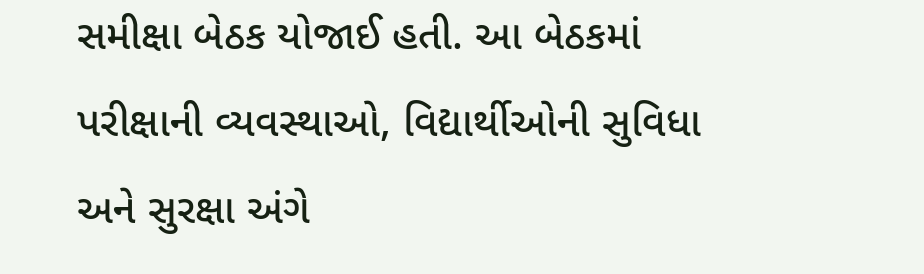સમીક્ષા બેઠક યોજાઈ હતી. આ બેઠકમાં પરીક્ષાની વ્યવસ્થાઓ, વિદ્યાર્થીઓની સુવિધા અને સુરક્ષા અંગે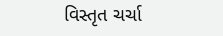વિસ્તૃત ચર્ચા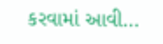કરવામાં આવી…